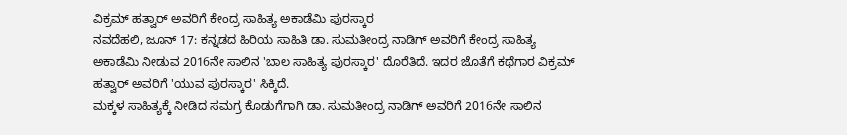ವಿಕ್ರಮ್ ಹತ್ವಾರ್ ಅವರಿಗೆ ಕೇಂದ್ರ ಸಾಹಿತ್ಯ ಅಕಾಡೆಮಿ ಪುರಸ್ಕಾರ
ನವದೆಹಲಿ, ಜೂನ್ 17: ಕನ್ನಡದ ಹಿರಿಯ ಸಾಹಿತಿ ಡಾ. ಸುಮತೀಂದ್ರ ನಾಡಿಗ್ ಅವರಿಗೆ ಕೇಂದ್ರ ಸಾಹಿತ್ಯ ಅಕಾಡೆಮಿ ನೀಡುವ 2016ನೇ ಸಾಲಿನ 'ಬಾಲ ಸಾಹಿತ್ಯ ಪುರಸ್ಕಾರ' ದೊರೆತಿದೆ. ಇದರ ಜೊತೆಗೆ ಕಥೆಗಾರ ವಿಕ್ರಮ್ ಹತ್ವಾರ್ ಅವರಿಗೆ 'ಯುವ ಪುರಸ್ಕಾರ' ಸಿಕ್ಕಿದೆ.
ಮಕ್ಕಳ ಸಾಹಿತ್ಯಕ್ಕೆ ನೀಡಿದ ಸಮಗ್ರ ಕೊಡುಗೆಗಾಗಿ ಡಾ. ಸುಮತೀಂದ್ರ ನಾಡಿಗ್ ಅವರಿಗೆ 2016ನೇ ಸಾಲಿನ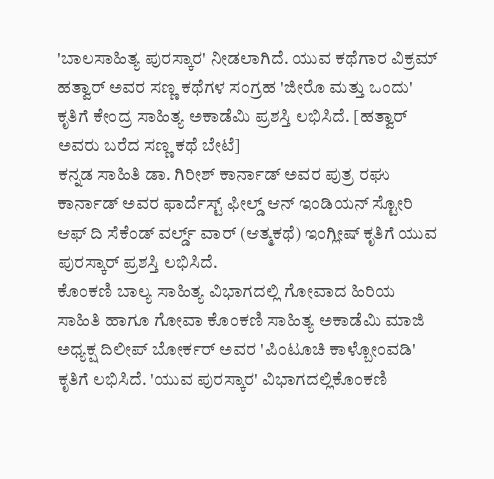'ಬಾಲಸಾಹಿತ್ಯ ಪುರಸ್ಕಾರ' ನೀಡಲಾಗಿದೆ. ಯುವ ಕಥೆಗಾರ ವಿಕ್ರಮ್ ಹತ್ವಾರ್ ಅವರ ಸಣ್ಣ ಕಥೆಗಳ ಸಂಗ್ರಹ 'ಜೀರೊ ಮತ್ತು ಒಂದು' ಕೃತಿಗೆ ಕೇಂದ್ರ ಸಾಹಿತ್ಯ ಅಕಾಡೆಮಿ ಪ್ರಶಸ್ತಿ ಲಭಿಸಿದೆ. [ಹತ್ವಾರ್ ಅವರು ಬರೆದ ಸಣ್ಣ ಕಥೆ ಬೇಟೆ]
ಕನ್ನಡ ಸಾಹಿತಿ ಡಾ. ಗಿರೀಶ್ ಕಾರ್ನಾಡ್ ಅವರ ಪುತ್ರ ರಘು ಕಾರ್ನಾಡ್ ಅವರ ಫಾರ್ದೆಸ್ಟ್ ಫೀಲ್ಡ್ ಆನ್ ಇಂಡಿಯನ್ ಸ್ಟೋರಿ ಆಫ್ ದಿ ಸೆಕೆಂಡ್ ವರ್ಲ್ಡ್ ವಾರ್ (ಆತ್ಮಕಥೆ) ಇಂಗ್ಲೀಷ್ ಕೃತಿಗೆ ಯುವ ಪುರಸ್ಕಾರ್ ಪ್ರಶಸ್ತಿ ಲಭಿಸಿದೆ.
ಕೊಂಕಣಿ ಬಾಲ್ಯ ಸಾಹಿತ್ಯ ವಿಭಾಗದಲ್ಲಿ ಗೋವಾದ ಹಿರಿಯ ಸಾಹಿತಿ ಹಾಗೂ ಗೋವಾ ಕೊಂಕಣಿ ಸಾಹಿತ್ಯ ಅಕಾಡೆಮಿ ಮಾಜಿ ಅಧ್ಯಕ್ಷ ದಿಲೀಪ್ ಬೋರ್ಕರ್ ಅವರ 'ಪಿಂಟೂಚಿ ಕಾಳ್ಬೋಂವಡಿ' ಕೃತಿಗೆ ಲಭಿಸಿದೆ. 'ಯುವ ಪುರಸ್ಕಾರ' ವಿಭಾಗದಲ್ಲಿಕೊಂಕಣಿ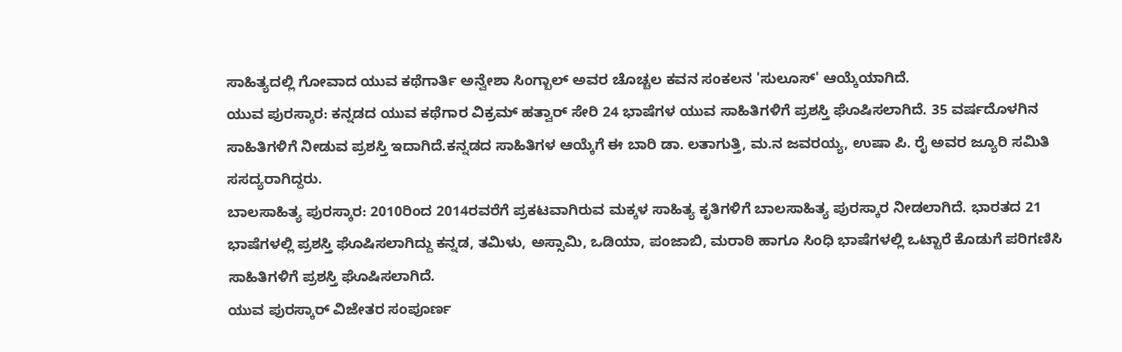ಸಾಹಿತ್ಯದಲ್ಲಿ ಗೋವಾದ ಯುವ ಕಥೆಗಾರ್ತಿ ಅನ್ವೇಶಾ ಸಿಂಗ್ಬಾಲ್ ಅವರ ಚೊಚ್ಚಲ ಕವನ ಸಂಕಲನ 'ಸುಲೂಸ್' ಆಯ್ಕೆಯಾಗಿದೆ.
ಯುವ ಪುರಸ್ಕಾರ: ಕನ್ನಡದ ಯುವ ಕಥೆಗಾರ ವಿಕ್ರಮ್ ಹತ್ವಾರ್ ಸೇರಿ 24 ಭಾಷೆಗಳ ಯುವ ಸಾಹಿತಿಗಳಿಗೆ ಪ್ರಶಸ್ತಿ ಘೊಷಿಸಲಾಗಿದೆ. 35 ವರ್ಷದೊಳಗಿನ ಸಾಹಿತಿಗಳಿಗೆ ನೀಡುವ ಪ್ರಶಸ್ತಿ ಇದಾಗಿದೆ.ಕನ್ನಡದ ಸಾಹಿತಿಗಳ ಆಯ್ಕೆಗೆ ಈ ಬಾರಿ ಡಾ. ಲತಾಗುತ್ತಿ, ಮ.ನ ಜವರಯ್ಯ, ಉಷಾ ಪಿ. ರೈ ಅವರ ಜ್ಯೂರಿ ಸಮಿತಿ ಸಸದ್ಯರಾಗಿದ್ದರು.
ಬಾಲಸಾಹಿತ್ಯ ಪುರಸ್ಕಾರ: 2010ರಿಂದ 2014ರವರೆಗೆ ಪ್ರಕಟವಾಗಿರುವ ಮಕ್ಕಳ ಸಾಹಿತ್ಯ ಕೃತಿಗಳಿಗೆ ಬಾಲಸಾಹಿತ್ಯ ಪುರಸ್ಕಾರ ನೀಡಲಾಗಿದೆ. ಭಾರತದ 21 ಭಾಷೆಗಳಲ್ಲಿ ಪ್ರಶಸ್ತಿ ಘೊಷಿಸಲಾಗಿದ್ದು ಕನ್ನಡ, ತಮಿಳು, ಅಸ್ಸಾಮಿ, ಒಡಿಯಾ, ಪಂಜಾಬಿ, ಮರಾಠಿ ಹಾಗೂ ಸಿಂಧಿ ಭಾಷೆಗಳಲ್ಲಿ ಒಟ್ಟಾರೆ ಕೊಡುಗೆ ಪರಿಗಣಿಸಿ ಸಾಹಿತಿಗಳಿಗೆ ಪ್ರಶಸ್ತಿ ಘೊಷಿಸಲಾಗಿದೆ.
ಯುವ ಪುರಸ್ಕಾರ್ ವಿಜೇತರ ಸಂಪೂರ್ಣ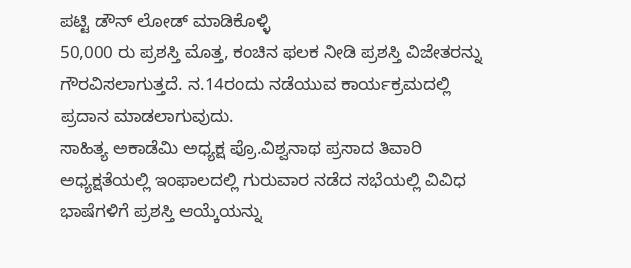ಪಟ್ಟಿ ಡೌನ್ ಲೋಡ್ ಮಾಡಿಕೊಳ್ಳಿ
50,000 ರು ಪ್ರಶಸ್ತಿ ಮೊತ್ತ, ಕಂಚಿನ ಫಲಕ ನೀಡಿ ಪ್ರಶಸ್ತಿ ವಿಜೇತರನ್ನು ಗೌರವಿಸಲಾಗುತ್ತದೆ. ನ.14ರಂದು ನಡೆಯುವ ಕಾರ್ಯಕ್ರಮದಲ್ಲಿ ಪ್ರದಾನ ಮಾಡಲಾಗುವುದು.
ಸಾಹಿತ್ಯ ಅಕಾಡೆಮಿ ಅಧ್ಯಕ್ಷ ಪ್ರೊ.ವಿಶ್ವನಾಥ ಪ್ರಸಾದ ತಿವಾರಿ ಅಧ್ಯಕ್ಷತೆಯಲ್ಲಿ ಇಂಫಾಲದಲ್ಲಿ ಗುರುವಾರ ನಡೆದ ಸಭೆಯಲ್ಲಿ ವಿವಿಧ ಭಾಷೆಗಳಿಗೆ ಪ್ರಶಸ್ತಿ ಆಯ್ಕೆಯನ್ನು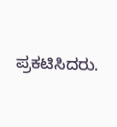ಪ್ರಕಟಿಸಿದರು.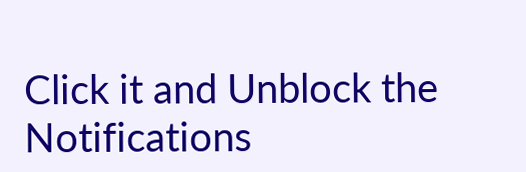Click it and Unblock the Notifications